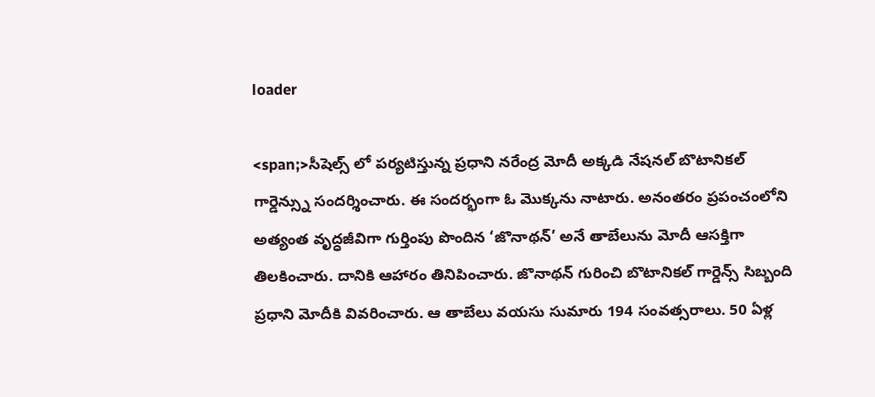loader

<span;>సీషెల్స్ లో పర్యటిస్తున్న ప్రధాని నరేంద్ర మోదీ అక్కడి నేషనల్ బొటానికల్ గార్డెన్స్ను సందర్శించారు. ఈ సందర్భంగా ఓ మొక్కను నాటారు. అనంతరం ప్రపంచంలోని అత్యంత వృద్ధజీవిగా గుర్తింపు పొందిన ‘జొనాథన్’ అనే తాబేలును మోదీ ఆసక్తిగా తిలకించారు. దానికి ఆహారం తినిపించారు. జొనాథన్ గురించి బొటానికల్ గార్డెన్స్ సిబ్బంది ప్రధాని మోదీకి వివరించారు. ఆ తాబేలు వయసు సుమారు 194 సంవత్సరాలు. 50 ఏళ్ల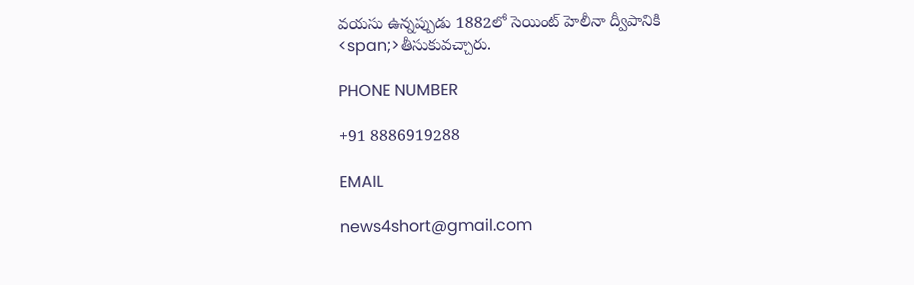వయసు ఉన్నప్పుడు 1882లో సెయింట్ హెలీనా ద్వీపానికి
<span;>తీసుకువచ్చారు.

PHONE NUMBER

+91 8886919288

EMAIL

news4short@gmail.com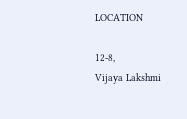LOCATION

12-8,
Vijaya Lakshmi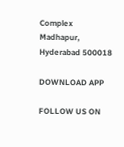Complex
Madhapur,
Hyderabad 500018

DOWNLOAD APP

FOLLOW US ON